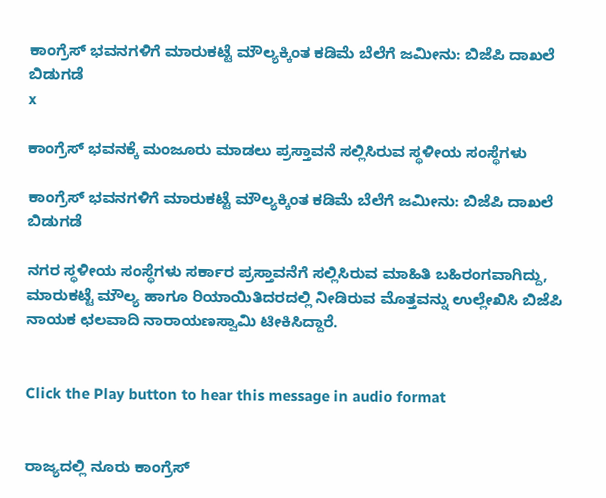ಕಾಂಗ್ರೆಸ್‌ ಭವನಗಳಿಗೆ ಮಾರುಕಟ್ಟೆ ಮೌಲ್ಯಕ್ಕಿಂತ ಕಡಿಮೆ ಬೆಲೆಗೆ ಜಮೀನು: ಬಿಜೆಪಿ ದಾಖಲೆ ಬಿಡುಗಡೆ
x

ಕಾಂಗ್ರೆಸ್‌ ಭವನಕ್ಕೆ ಮಂಜೂರು ಮಾಡಲು ಪ್ರಸ್ತಾವನೆ ಸಲ್ಲಿಸಿರುವ ಸ್ಥಳೀಯ ಸಂಸ್ಥೆಗಳು

ಕಾಂಗ್ರೆಸ್‌ ಭವನಗಳಿಗೆ ಮಾರುಕಟ್ಟೆ ಮೌಲ್ಯಕ್ಕಿಂತ ಕಡಿಮೆ ಬೆಲೆಗೆ ಜಮೀನು: ಬಿಜೆಪಿ ದಾಖಲೆ ಬಿಡುಗಡೆ

ನಗರ ಸ್ಥಳೀಯ ಸಂಸ್ಥೆಗಳು ಸರ್ಕಾರ ಪ್ರಸ್ತಾವನೆಗೆ ಸಲ್ಲಿಸಿರುವ ಮಾಹಿತಿ ಬಹಿರಂಗವಾಗಿದ್ದು, ಮಾರುಕಟ್ಟೆ ಮೌಲ್ಯ ಹಾಗೂ ರಿಯಾಯಿತಿದರದಲ್ಲಿ ನೀಡಿರುವ ಮೊತ್ತವನ್ನು ಉಲ್ಲೇಖಿಸಿ ಬಿಜೆಪಿ ನಾಯಕ ಛಲವಾದಿ ನಾರಾಯಣಸ್ವಾಮಿ ಟೀಕಿಸಿದ್ದಾರೆ.


Click the Play button to hear this message in audio format


ರಾಜ್ಯದಲ್ಲಿ ನೂರು ಕಾಂಗ್ರೆಸ್‌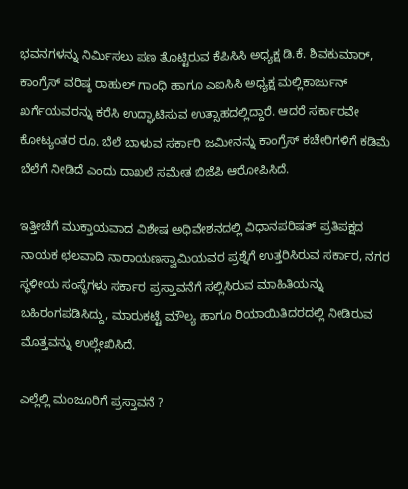ಭವನಗಳನ್ನು ನಿರ್ಮಿಸಲು ಪಣ ತೊಟ್ಟಿರುವ ಕೆಪಿಸಿಸಿ ಅಧ್ಯಕ್ಷ ಡಿ.ಕೆ. ಶಿವಕುಮಾರ್‌, ಕಾಂಗ್ರೆಸ್‌ ವರಿಷ್ಠ ರಾಹುಲ್‌ ಗಾಂಧಿ ಹಾಗೂ ಎಐಸಿಸಿ ಅಧ್ಯಕ್ಷ ಮಲ್ಲಿಕಾರ್ಜುನ್‌ ಖರ್ಗೆಯವರನ್ನು ಕರೆಸಿ ಉದ್ಘಾಟಿಸುವ ಉತ್ಸಾಹದಲ್ಲಿದ್ದಾರೆ. ಆದರೆ ಸರ್ಕಾರವೇ ಕೋಟ್ಯಂತರ ರೂ. ಬೆಲೆ ಬಾಳುವ ಸರ್ಕಾರಿ ಜಮೀನನ್ನು ಕಾಂಗ್ರೆಸ್‌ ಕಚೇರಿಗಳಿಗೆ ಕಡಿಮೆ ಬೆಲೆಗೆ ನೀಡಿದೆ ಎಂದು ದಾಖಲೆ ಸಮೇತ ಬಿಜೆಪಿ ಆರೋಪಿಸಿದೆ.

ಇತ್ತೀಚೆಗೆ ಮುಕ್ತಾಯವಾದ ವಿಶೇಷ ಅಧಿವೇಶನದಲ್ಲಿ ವಿಧಾನಪರಿಷತ್‌ ಪ್ರತಿಪಕ್ಷದ ನಾಯಕ ಛಲವಾದಿ ನಾರಾಯಣಸ್ವಾಮಿಯವರ ಪ್ರಶ್ನೆಗೆ ಉತ್ತರಿಸಿರುವ ಸರ್ಕಾರ, ನಗರ ಸ್ಥಳೀಯ ಸಂಸ್ಥೆಗಳು ಸರ್ಕಾರ ಪ್ರಸ್ತಾವನೆಗೆ ಸಲ್ಲಿಸಿರುವ ಮಾಹಿತಿಯನ್ನು ಬಹಿರಂಗಪಡಿಸಿದ್ದು, ಮಾರುಕಟ್ಟೆ ಮೌಲ್ಯ ಹಾಗೂ ರಿಯಾಯಿತಿದರದಲ್ಲಿ ನೀಡಿರುವ ಮೊತ್ತವನ್ನು ಉಲ್ಲೇಖಿಸಿದೆ.

ಎಲ್ಲೆಲ್ಲಿ ಮಂಜೂರಿಗೆ ಪ್ರಸ್ತಾವನೆ ?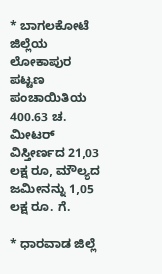* ಬಾಗಲಕೋಟೆ ಜಿಲ್ಲೆಯ ಲೋಕಾಪುರ ಪಟ್ಟಣ ಪಂಚಾಯಿತಿಯ 400.63 ಚ. ಮೀಟರ್‌ ವಿಸ್ತೀರ್ಣದ 21,03 ಲಕ್ಷ ರೂ, ಮೌಲ್ಯದ ಜಮೀನನ್ನು 1,05 ಲಕ್ಷ ರೂ. ಗೆ.

* ಧಾರವಾಡ ಜಿಲ್ಲೆ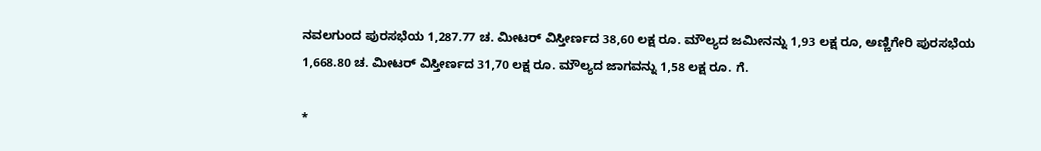ನವಲಗುಂದ ಪುರಸಭೆಯ 1,287.77 ಚ. ಮೀಟರ್‌ ವಿಸ್ತೀರ್ಣದ 38,60 ಲಕ್ಷ ರೂ. ಮೌಲ್ಯದ ಜಮೀನನ್ನು 1,93 ಲಕ್ಷ ರೂ, ಅಣ್ಣಿಗೇರಿ ಪುರಸಭೆಯ 1,668.80 ಚ. ಮೀಟರ್‌ ವಿಸ್ತೀರ್ಣದ 31,70 ಲಕ್ಷ ರೂ. ಮೌಲ್ಯದ ಜಾಗವನ್ನು 1,58 ಲಕ್ಷ ರೂ. ಗೆ.

*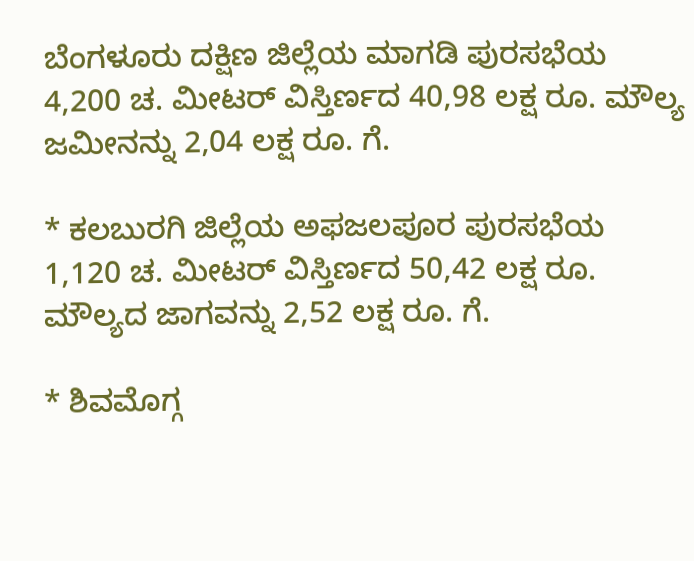ಬೆಂಗಳೂರು ದಕ್ಷಿಣ ಜಿಲ್ಲೆಯ ಮಾಗಡಿ ಪುರಸಭೆಯ 4,200 ಚ. ಮೀಟರ್‌ ವಿಸ್ತಿರ್ಣದ 40,98 ಲಕ್ಷ ರೂ. ಮೌಲ್ಯ ಜಮೀನನ್ನು 2,04 ಲಕ್ಷ ರೂ. ಗೆ.

* ಕಲಬುರಗಿ ಜಿಲ್ಲೆಯ ಅಫಜಲಪೂರ ಪುರಸಭೆಯ 1,120 ಚ. ಮೀಟರ್‌ ವಿಸ್ತಿರ್ಣದ 50,42 ಲಕ್ಷ ರೂ. ಮೌಲ್ಯದ ಜಾಗವನ್ನು 2,52 ಲಕ್ಷ ರೂ. ಗೆ.

* ಶಿವಮೊಗ್ಗ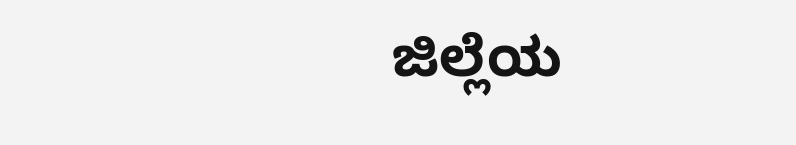ಜಿಲ್ಲೆಯ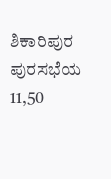ಶಿಕಾರಿಪುರ ಪುರಸಭೆಯ 11,50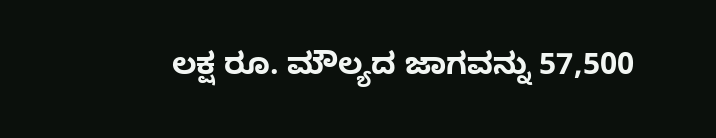ಲಕ್ಷ ರೂ. ಮೌಲ್ಯದ ಜಾಗವನ್ನು 57,500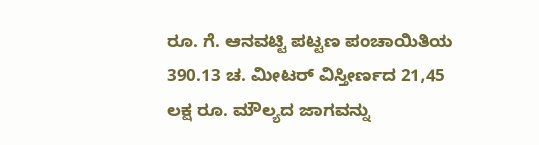ರೂ. ಗೆ. ಆನವಟ್ಟಿ ಪಟ್ಟಣ ಪಂಚಾಯಿತಿಯ 390.13 ಚ. ಮೀಟರ್‌ ವಿಸ್ತೀರ್ಣದ 21,45 ಲಕ್ಷ ರೂ. ಮೌಲ್ಯದ ಜಾಗವನ್ನು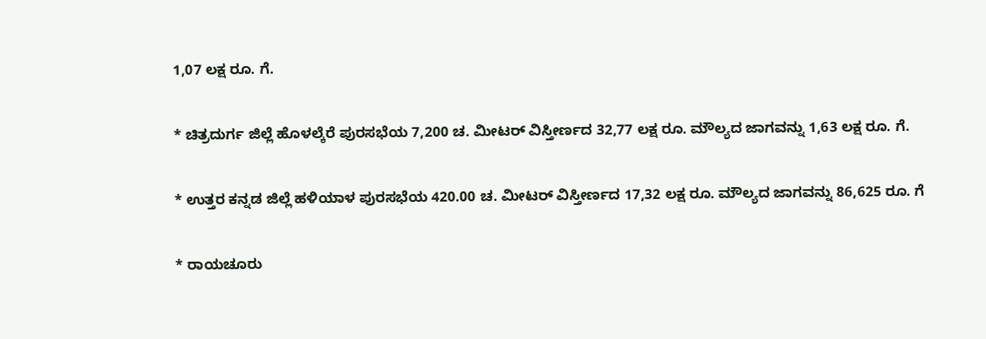1,07 ಲಕ್ಷ ರೂ. ಗೆ.

* ಚಿತ್ರದುರ್ಗ ಜಿಲ್ಲೆ ಹೊಳಲ್ಕೆರೆ ಪುರಸಭೆಯ 7,200 ಚ. ಮೀಟರ್‌ ವಿಸ್ತೀರ್ಣದ 32,77 ಲಕ್ಷ ರೂ. ಮೌಲ್ಯದ ಜಾಗವನ್ನು 1,63 ಲಕ್ಷ ರೂ. ಗೆ.

* ಉತ್ತರ ಕನ್ನಡ ಜಿಲ್ಲೆ ಹಳಿಯಾಳ ಪುರಸಭೆಯ 420.00 ಚ. ಮೀಟರ್‌ ವಿಸ್ತೀರ್ಣದ 17,32 ಲಕ್ಷ ರೂ. ಮೌಲ್ಯದ ಜಾಗವನ್ನು 86,625 ರೂ. ಗೆ

* ರಾಯಚೂರು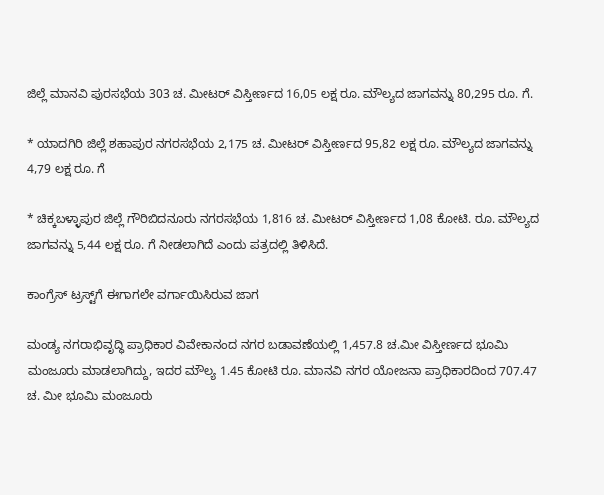ಜಿಲ್ಲೆ ಮಾನವಿ ಪುರಸಭೆಯ 303 ಚ. ಮೀಟರ್‌ ವಿಸ್ತೀರ್ಣದ 16,05 ಲಕ್ಷ ರೂ. ಮೌಲ್ಯದ ಜಾಗವನ್ನು 80,295 ರೂ. ಗೆ.

* ಯಾದಗಿರಿ ಜಿಲ್ಲೆ ಶಹಾಪುರ ನಗರಸಭೆಯ 2,175 ಚ. ಮೀಟರ್‌ ವಿಸ್ತೀರ್ಣದ 95,82 ಲಕ್ಷ ರೂ. ಮೌಲ್ಯದ ಜಾಗವನ್ನು 4,79 ಲಕ್ಷ ರೂ. ಗೆ

* ಚಿಕ್ಕಬಳ್ಳಾಪುರ ಜಿಲ್ಲೆ ಗೌರಿಬಿದನೂರು ನಗರಸಭೆಯ 1,816 ಚ. ಮೀಟರ್‌ ವಿಸ್ತೀರ್ಣದ 1,08 ಕೋಟಿ. ರೂ. ಮೌಲ್ಯದ ಜಾಗವನ್ನು 5,44 ಲಕ್ಷ ರೂ. ಗೆ ನೀಡಲಾಗಿದೆ ಎಂದು ಪತ್ರದಲ್ಲಿ ತಿಳಿಸಿದೆ.

ಕಾಂಗ್ರೆಸ್‌ ಟ್ರಸ್ಟ್‌ಗೆ ಈಗಾಗಲೇ ವರ್ಗಾಯಿಸಿರುವ ಜಾಗ

ಮಂಡ್ಯ ನಗರಾಭಿವೃದ್ಧಿ ಪ್ರಾಧಿಕಾರ ವಿವೇಕಾನಂದ ನಗರ ಬಡಾವಣೆಯಲ್ಲಿ 1,457.8 ಚ.ಮೀ ವಿಸ್ತೀರ್ಣದ ಭೂಮಿ ಮಂಜೂರು ಮಾಡಲಾಗಿದ್ದು, ಇದರ ಮೌಲ್ಯ 1.45 ಕೋಟಿ ರೂ. ಮಾನವಿ ನಗರ ಯೋಜನಾ ಪ್ರಾಧಿಕಾರದಿಂದ 707.47 ಚ. ಮೀ ಭೂಮಿ ಮಂಜೂರು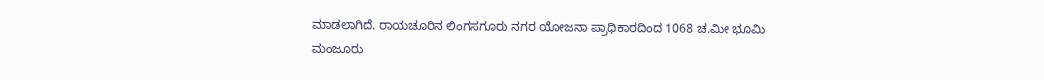ಮಾಡಲಾಗಿದೆ. ರಾಯಚೂರಿನ ಲಿಂಗಸಗೂರು ನಗರ ಯೋಜನಾ ಪ್ರಾಧಿಕಾರದಿಂದ 1068 ಚ.ಮೀ ಭೂಮಿ ಮಂಜೂರು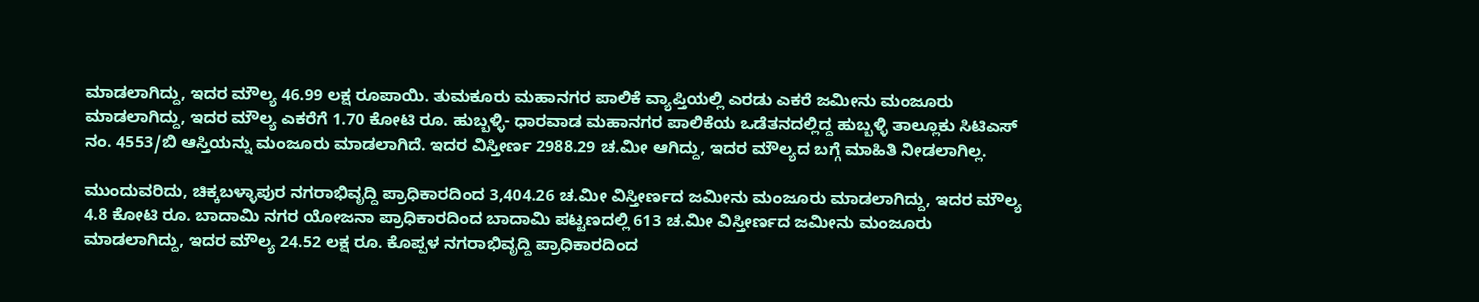ಮಾಡಲಾಗಿದ್ದು, ಇದರ ಮೌಲ್ಯ 46.99 ಲಕ್ಷ ರೂಪಾಯಿ. ತುಮಕೂರು ಮಹಾನಗರ ಪಾಲಿಕೆ ವ್ಯಾಪ್ತಿಯಲ್ಲಿ ಎರಡು ಎಕರೆ ಜಮೀನು ಮಂಜೂರು ಮಾಡಲಾಗಿದ್ದು, ಇದರ ಮೌಲ್ಯ ಎಕರೆಗೆ 1.70 ಕೋಟಿ ರೂ. ಹುಬ್ಬಳ್ಳಿ- ಧಾರವಾಡ ಮಹಾನಗರ ಪಾಲಿಕೆಯ ಒಡೆತನದಲ್ಲಿದ್ದ ಹುಬ್ಬಳ್ಳಿ ತಾಲ್ಲೂಕು ಸಿಟಿಎಸ್ ನಂ. 4553/ಬಿ ಆಸ್ತಿಯನ್ನು ಮಂಜೂರು ಮಾಡಲಾಗಿದೆ. ಇದರ ವಿಸ್ತೀರ್ಣ 2988.29 ಚ.ಮೀ ಆಗಿದ್ದು, ಇದರ ಮೌಲ್ಯದ ಬಗ್ಗೆ ಮಾಹಿತಿ ನೀಡಲಾಗಿಲ್ಲ.

ಮುಂದುವರಿದು, ಚಿಕ್ಕಬಳ್ಳಾಪುರ ನಗರಾಭಿವೃದ್ದಿ ಪ್ರಾಧಿಕಾರದಿಂದ 3,404.26 ಚ.ಮೀ ವಿಸ್ತೀರ್ಣದ ಜಮೀನು ಮಂಜೂರು ಮಾಡಲಾಗಿದ್ದು, ಇದರ ಮೌಲ್ಯ 4.8 ಕೋಟಿ ರೂ. ಬಾದಾಮಿ ನಗರ ಯೋಜನಾ ಪ್ರಾಧಿಕಾರದಿಂದ ಬಾದಾಮಿ ಪಟ್ಟಣದಲ್ಲಿ 613 ಚ.ಮೀ ವಿಸ್ತೀರ್ಣದ ಜಮೀನು ಮಂಜೂರು ಮಾಡಲಾಗಿದ್ದು, ಇದರ ಮೌಲ್ಯ 24.52 ಲಕ್ಷ ರೂ. ಕೊಪ್ಪಳ ನಗರಾಭಿವೃದ್ದಿ ಪ್ರಾಧಿಕಾರದಿಂದ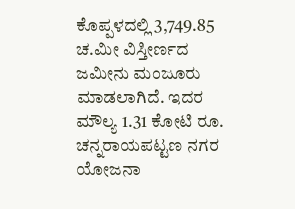ಕೊಪ್ಪಳದಲ್ಲಿ 3,749.85 ಚ.ಮೀ ವಿಸ್ತೀರ್ಣದ ಜಮೀನು ಮಂಜೂರು ಮಾಡಲಾಗಿದೆ. ಇದರ ಮೌಲ್ಯ 1.31 ಕೋಟಿ ರೂ. ಚನ್ನರಾಯಪಟ್ಟಣ ನಗರ ಯೋಜನಾ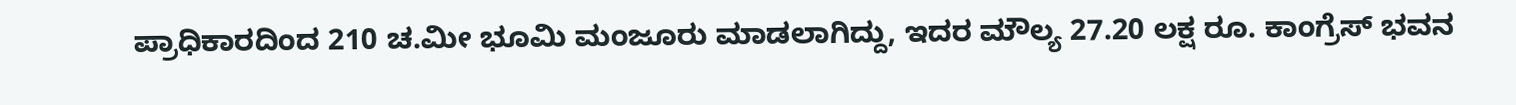ಪ್ರಾಧಿಕಾರದಿಂದ 210 ಚ.ಮೀ ಭೂಮಿ ಮಂಜೂರು ಮಾಡಲಾಗಿದ್ದು, ಇದರ ಮೌಲ್ಯ 27.20 ಲಕ್ಷ ರೂ. ಕಾಂಗ್ರೆಸ್‌ ಭವನ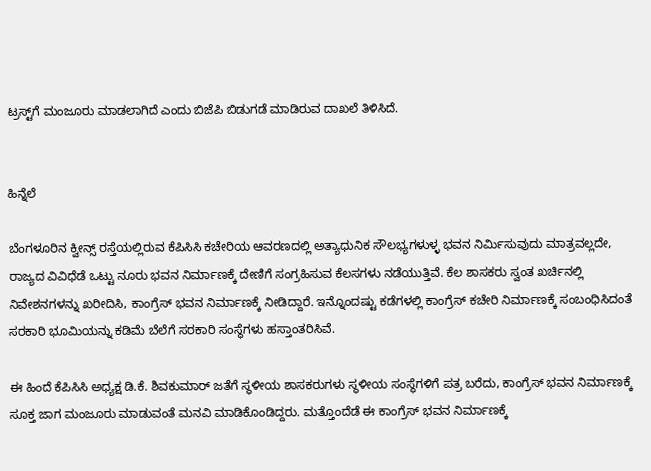ಟ್ರಸ್ಟ್‌ಗೆ ಮಂಜೂರು ಮಾಡಲಾಗಿದೆ ಎಂದು ಬಿಜೆಪಿ ಬಿಡುಗಡೆ ಮಾಡಿರುವ ದಾಖಲೆ ತಿಳಿಸಿದೆ.


ಹಿನ್ನೆಲೆ

ಬೆಂಗಳೂರಿನ ಕ್ವೀನ್ಸ್ ರಸ್ತೆಯಲ್ಲಿರುವ ಕೆಪಿಸಿಸಿ ಕಚೇರಿಯ ಆವರಣದಲ್ಲಿ ಅತ್ಯಾಧುನಿಕ ಸೌಲಭ್ಯಗಳುಳ್ಳ ಭವನ ನಿರ್ಮಿಸುವುದು ಮಾತ್ರವಲ್ಲದೇ, ರಾಜ್ಯದ ವಿವಿಧೆಡೆ ಒಟ್ಟು ನೂರು ಭವನ ನಿರ್ಮಾಣಕ್ಕೆ ದೇಣಿಗೆ ಸಂಗ್ರಹಿಸುವ ಕೆಲಸಗಳು ನಡೆಯುತ್ತಿವೆ. ಕೆಲ ಶಾಸಕರು ಸ್ವಂತ ಖರ್ಚಿನಲ್ಲಿ ನಿವೇಶನಗಳನ್ನು ಖರೀದಿಸಿ, ಕಾಂಗ್ರೆಸ್‌ ಭವನ ನಿರ್ಮಾಣಕ್ಕೆ ನೀಡಿದ್ದಾರೆ. ಇನ್ನೊಂದಷ್ಟು ಕಡೆಗಳಲ್ಲಿ ಕಾಂಗ್ರೆಸ್‌ ಕಚೇರಿ ನಿರ್ಮಾಣಕ್ಕೆ ಸಂಬಂಧಿಸಿದಂತೆ ಸರಕಾರಿ ಭೂಮಿಯನ್ನು ಕಡಿಮೆ ಬೆಲೆಗೆ ಸರಕಾರಿ ಸಂಸ್ಥೆಗಳು ಹಸ್ತಾಂತರಿಸಿವೆ.

ಈ ಹಿಂದೆ ಕೆಪಿಸಿಸಿ ಅಧ್ಯಕ್ಷ ಡಿ.ಕೆ. ಶಿವಕುಮಾರ್‌ ಜತೆಗೆ ಸ್ಥಳೀಯ ಶಾಸಕರುಗಳು ಸ್ಥಳೀಯ ಸಂಸ್ಥೆಗಳಿಗೆ ಪತ್ರ ಬರೆದು, ಕಾಂಗ್ರೆಸ್‌ ಭವನ ನಿರ್ಮಾಣಕ್ಕೆ ಸೂಕ್ತ ಜಾಗ ಮಂಜೂರು ಮಾಡುವಂತೆ ಮನವಿ ಮಾಡಿಕೊಂಡಿದ್ದರು. ಮತ್ತೊಂದೆಡೆ ಈ ಕಾಂಗ್ರೆಸ್‌ ಭವನ ನಿರ್ಮಾಣಕ್ಕೆ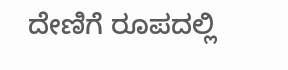ದೇಣಿಗೆ ರೂಪದಲ್ಲಿ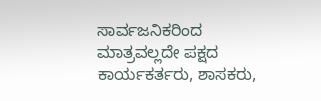ಸಾರ್ವಜನಿಕರಿಂದ ಮಾತ್ರವಲ್ಲದೇ ಪಕ್ಷದ ಕಾರ್ಯಕರ್ತರು, ಶಾಸಕರು,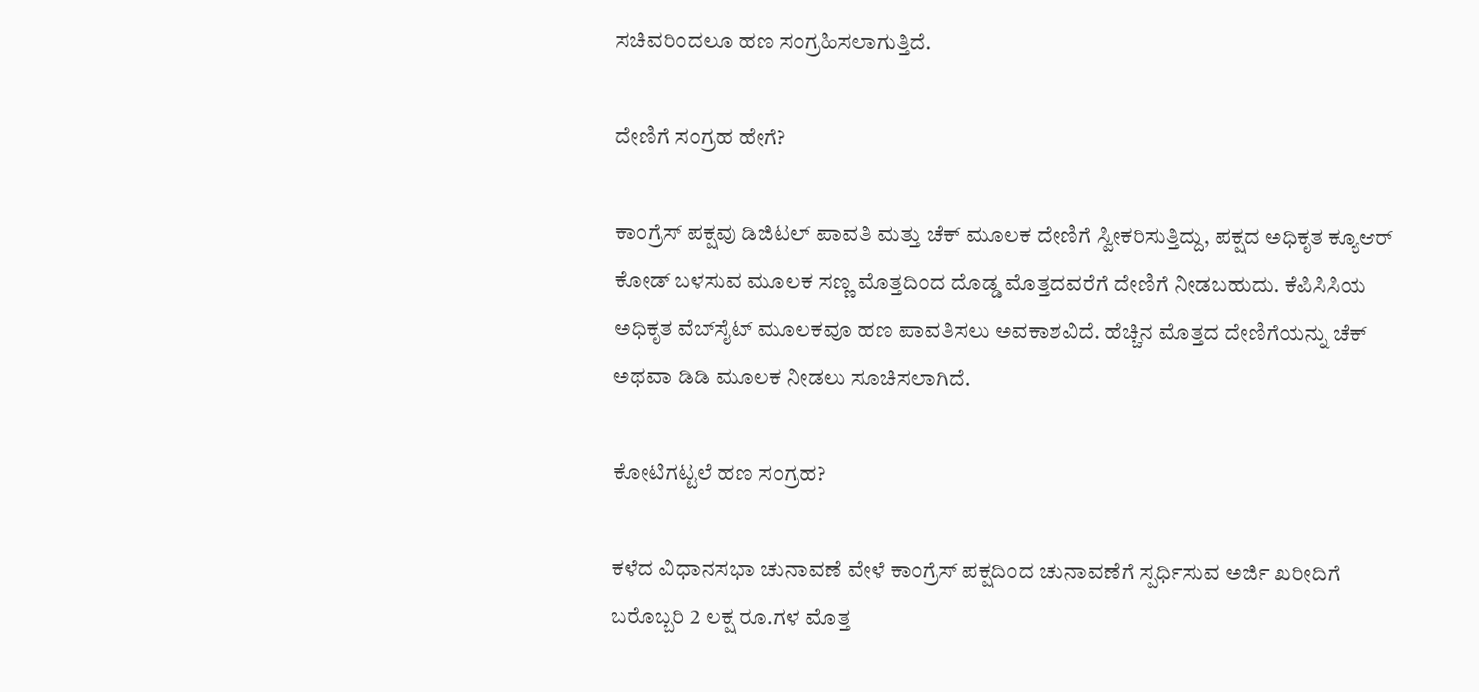ಸಚಿವರಿಂದಲೂ ಹಣ ಸಂಗ್ರಹಿಸಲಾಗುತ್ತಿದೆ.

ದೇಣಿಗೆ ಸಂಗ್ರಹ ಹೇಗೆ?

ಕಾಂಗ್ರೆಸ್ ಪಕ್ಷವು ಡಿಜಿಟಲ್ ಪಾವತಿ ಮತ್ತು ಚೆಕ್ ಮೂಲಕ ದೇಣಿಗೆ ಸ್ವೀಕರಿಸುತ್ತಿದ್ದು, ಪಕ್ಷದ ಅಧಿಕೃತ ಕ್ಯೂಆರ್ ಕೋಡ್ ಬಳಸುವ ಮೂಲಕ ಸಣ್ಣ ಮೊತ್ತದಿಂದ ದೊಡ್ಡ ಮೊತ್ತದವರೆಗೆ ದೇಣಿಗೆ ನೀಡಬಹುದು. ಕೆಪಿಸಿಸಿಯ ಅಧಿಕೃತ ವೆಬ್‌ಸೈಟ್ ಮೂಲಕವೂ ಹಣ ಪಾವತಿಸಲು ಅವಕಾಶವಿದೆ. ಹೆಚ್ಚಿನ ಮೊತ್ತದ ದೇಣಿಗೆಯನ್ನು ಚೆಕ್ ಅಥವಾ ಡಿಡಿ ಮೂಲಕ ನೀಡಲು ಸೂಚಿಸಲಾಗಿದೆ.

ಕೋಟಿಗಟ್ಟಲೆ ಹಣ ಸಂಗ್ರಹ?

ಕಳೆದ ವಿಧಾನಸಭಾ ಚುನಾವಣೆ ವೇಳೆ ಕಾಂಗ್ರೆಸ್‌ ಪಕ್ಷದಿಂದ ಚುನಾವಣೆಗೆ ಸ್ಪರ್ಧಿಸುವ ಅರ್ಜಿ ಖರೀದಿಗೆ ಬರೊಬ್ಬರಿ 2 ಲಕ್ಷ ರೂ.ಗಳ ಮೊತ್ತ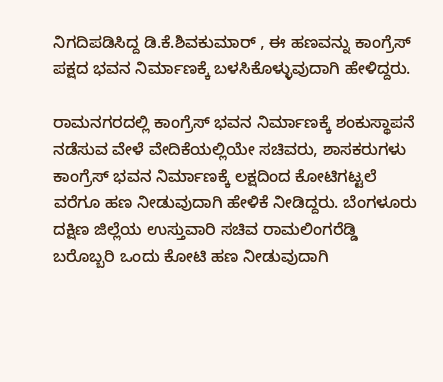ನಿಗದಿಪಡಿಸಿದ್ದ ಡಿ.ಕೆ.ಶಿವಕುಮಾರ್‌ , ಈ ಹಣವನ್ನು ಕಾಂಗ್ರೆಸ್‌ ಪಕ್ಷದ ಭವನ ನಿರ್ಮಾಣಕ್ಕೆ ಬಳಸಿಕೊಳ್ಳುವುದಾಗಿ ಹೇಳಿದ್ದರು.

ರಾಮನಗರದಲ್ಲಿ ಕಾಂಗ್ರೆಸ್‌ ಭವನ ನಿರ್ಮಾಣಕ್ಕೆ ಶಂಕುಸ್ಥಾಪನೆ ನಡೆಸುವ ವೇಳೆ ವೇದಿಕೆಯಲ್ಲಿಯೇ ಸಚಿವರು, ಶಾಸಕರುಗಳು ಕಾಂಗ್ರೆಸ್‌ ಭವನ ನಿರ್ಮಾಣಕ್ಕೆ ಲಕ್ಷದಿಂದ ಕೋಟಿಗಟ್ಟಲೆ ವರೆಗೂ ಹಣ ನೀಡುವುದಾಗಿ ಹೇಳಿಕೆ ನೀಡಿದ್ದರು. ಬೆಂಗಳೂರು ದಕ್ಷಿಣ ಜಿಲ್ಲೆಯ ಉಸ್ತುವಾರಿ ಸಚಿವ ರಾಮಲಿಂಗರೆಡ್ಡಿ ಬರೊಬ್ಬರಿ ಒಂದು ಕೋಟಿ ಹಣ ನೀಡುವುದಾಗಿ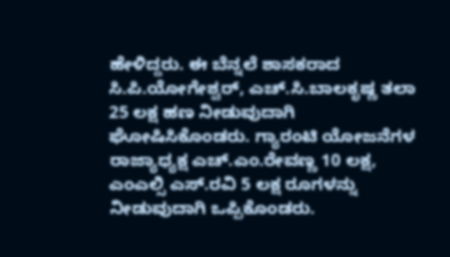ಹೇಳಿದ್ದರು. ಈ ಬೆನ್ನಲೆ ಶಾಸಕರಾದ ಸಿ.ಪಿ.ಯೋಗೇಶ್ವರ್‌, ಎಚ್‌.ಸಿ.ಬಾಲಕೃಷ್ಣ ತಲಾ 25 ಲಕ್ಷ ಹಣ ನೀಡುವುದಾಗಿ ಘೋಷಿಸಿಕೊಂಡರು. ಗ್ಯಾರಂಟಿ ಯೋಜನೆಗಳ ರಾಜ್ಯಾಧ್ಯಕ್ಷ ಎಚ್‌.ಎಂ.ರೇವಣ್ಣ 10 ಲಕ್ಷ, ಎಂಎಲ್ಸಿ ಎಸ್‌.ರವಿ 5 ಲಕ್ಷ ರೂಗಳನ್ನು ನೀಡುವುದಾಗಿ ಒಪ್ಪಿಕೊಂಡರು.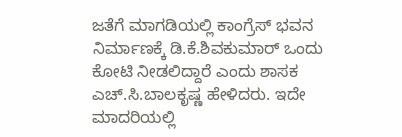ಜತೆಗೆ ಮಾಗಡಿಯಲ್ಲಿ ಕಾಂಗ್ರೆಸ್‌ ಭವನ ನಿರ್ಮಾಣಕ್ಕೆ ಡಿ.ಕೆ.ಶಿವಕುಮಾರ್‌ ಒಂದು ಕೋಟಿ ನೀಡಲಿದ್ದಾರೆ ಎಂದು ಶಾಸಕ ಎಚ್‌.ಸಿ.ಬಾಲಕೃಷ್ಣ ಹೇಳಿದರು. ಇದೇ ಮಾದರಿಯಲ್ಲಿ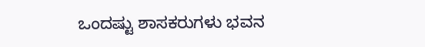ಒಂದಷ್ಟು ಶಾಸಕರುಗಳು ಭವನ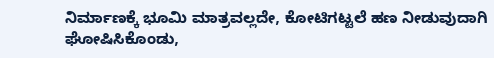ನಿರ್ಮಾಣಕ್ಕೆ ಭೂಮಿ ಮಾತ್ರವಲ್ಲದೇ, ಕೋಟಿಗಟ್ಟಲೆ ಹಣ ನೀಡುವುದಾಗಿ ಘೋಷಿಸಿಕೊಂಡು,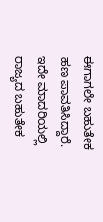ಈಗಾಗಲೇ ಬಹುತೇಕ ಹಣ ಪಾವತಿಸಿದ್ದಾರೆ. ಇದೇ ಮಾದರಿಯಲ್ಲಿ ರಾಜ್ಯದ ಬಹುತೇಕ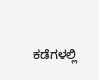ಕಡೆಗಳಲ್ಲಿ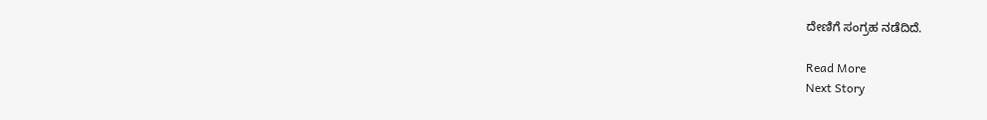ದೇಣಿಗೆ ಸಂಗ್ರಹ ನಡೆದಿದೆ.

Read More
Next Story